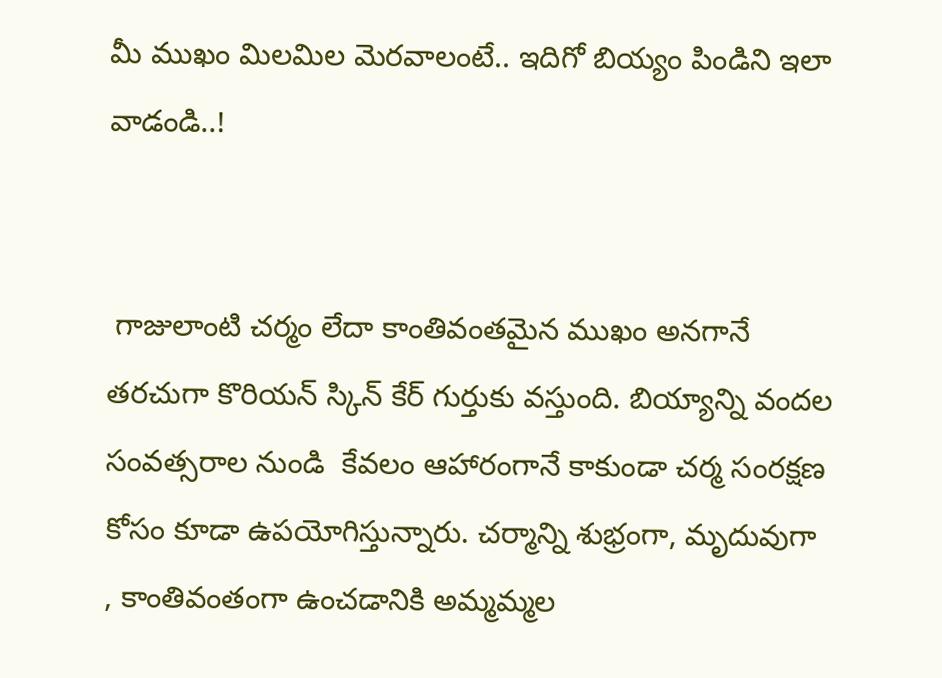మీ ముఖం మిలమిల మెరవాలంటే.. ఇదిగో బియ్యం పిండిని ఇలా వాడండి..!


 గాజులాంటి చర్మం లేదా కాంతివంతమైన ముఖం అనగానే తరచుగా కొరియన్ స్కిన్ కేర్ గుర్తుకు వస్తుంది. బియ్యాన్ని వందల సంవత్సరాల నుండి  కేవలం ఆహారంగానే కాకుండా చర్మ సంరక్షణ కోసం కూడా ఉపయోగిస్తున్నారు. చర్మాన్ని శుభ్రంగా, మృదువుగా , కాంతివంతంగా ఉంచడానికి అమ్మమ్మల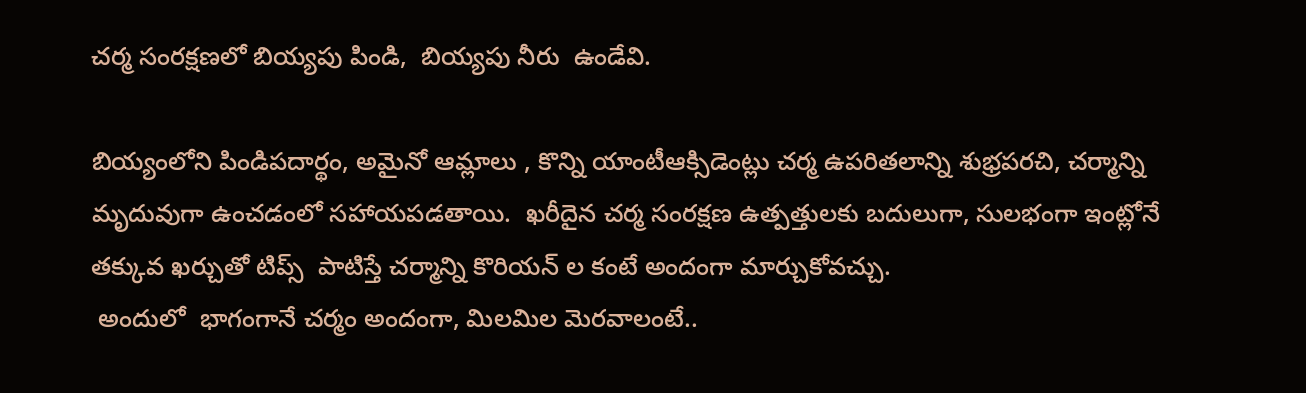చర్మ సంరక్షణలో బియ్యపు పిండి,  బియ్యపు నీరు  ఉండేవి.

బియ్యంలోని పిండిపదార్థం, అమైనో ఆమ్లాలు , కొన్ని యాంటీఆక్సిడెంట్లు చర్మ ఉపరితలాన్ని శుభ్రపరచి, చర్మాన్ని మృదువుగా ఉంచడంలో సహాయపడతాయి.  ఖరీదైన చర్మ సంరక్షణ ఉత్పత్తులకు బదులుగా, సులభంగా ఇంట్లోనే తక్కువ ఖర్చుతో టిప్స్  పాటిస్తే చర్మాన్ని కొరియన్ ల కంటే అందంగా మార్చుకోవచ్చు.
 అందులో  భాగంగానే చర్మం అందంగా, మిలమిల మెరవాలంటే..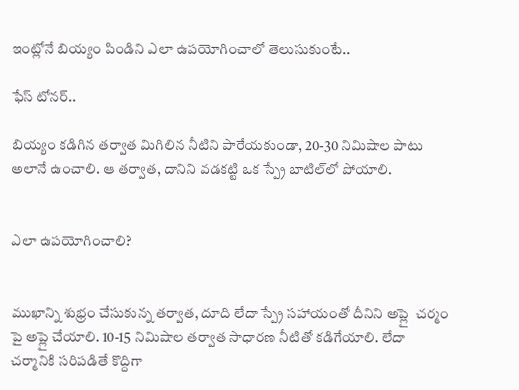ఇంట్లోనే బియ్యం పిండిని ఎలా ఉపయోగించాలో తెలుసుకుంటే..

ఫేస్ టోనర్..

బియ్యం కడిగిన తర్వాత మిగిలిన నీటిని పారేయకుండా, 20-30 నిమిషాల పాటు అలానే ఉంచాలి. ఆ తర్వాత, దానిని వడకట్టి ఒక స్ప్రే బాటిల్‌లో పోయాలి.


ఎలా ఉపయోగించాలి?


ముఖాన్ని శుభ్రం చేసుకున్న తర్వాత, దూది లేదా స్ప్రే సహాయంతో దీనిని అప్లై  చర్మం పై అప్లై చేయాలి. 10-15 నిమిషాల తర్వాత సాధారణ నీటితో కడిగేయాలి. లేదా  చర్మానికి సరిపడితే కొద్దిగా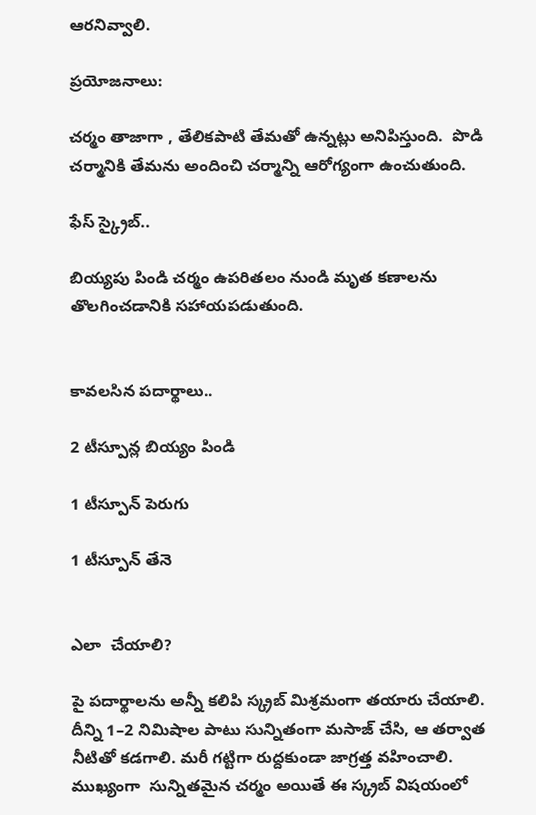ఆరనివ్వాలి.

ప్రయోజనాలు:

చర్మం తాజాగా , తేలికపాటి తేమతో ఉన్నట్లు అనిపిస్తుంది.  పొడి చర్మానికి తేమను అందించి చర్మాన్ని ఆరోగ్యంగా ఉంచుతుంది.

ఫేస్ స్క్రైబ్..

బియ్యపు పిండి చర్మం ఉపరితలం నుండి మృత కణాలను తొలగించడానికి సహాయపడుతుంది.


కావలసిన పదార్థాలు..

2 టీస్పూన్ల బియ్యం పిండి

1 టీస్పూన్ పెరుగు

1 టీస్పూన్ తేనె


ఎలా  చేయాలి?

పై పదార్థాలను అన్నీ కలిపి స్క్రబ్ మిశ్రమంగా తయారు చేయాలి.  దీన్ని 1–2 నిమిషాల పాటు సున్నితంగా మసాజ్ చేసి, ఆ తర్వాత నీటితో కడగాలి. మరీ గట్టిగా రుద్దకుండా జాగ్రత్త వహించాలి. ముఖ్యంగా  సున్నితమైన చర్మం అయితే ఈ స్క్రబ్ విషయంలో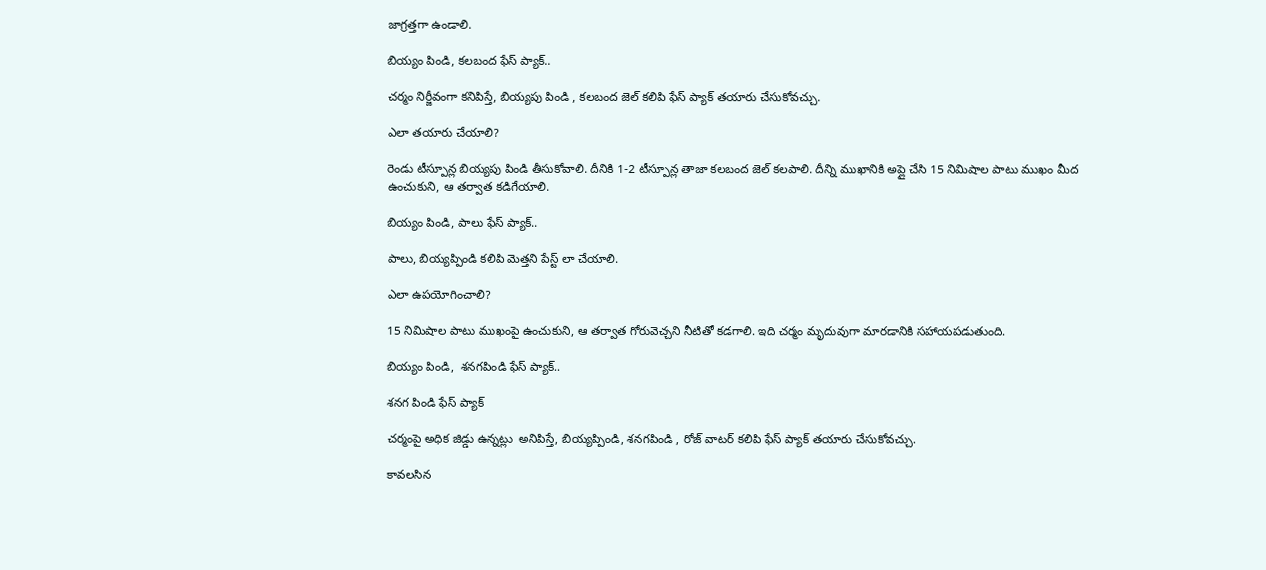జాగ్రత్తగా ఉండాలి.

బియ్యం పిండి, కలబంద ఫేస్ ప్యాక్..

చర్మం నిర్జీవంగా కనిపిస్తే, బియ్యపు పిండి , కలబంద జెల్ కలిపి ఫేస్ ప్యాక్ తయారు చేసుకోవచ్చు.

ఎలా తయారు చేయాలి?

రెండు టీస్పూన్ల బియ్యపు పిండి తీసుకోవాలి. దీనికి 1-2 టీస్పూన్ల తాజా కలబంద జెల్ కలపాలి. దీన్ని ముఖానికి అప్లై చేసి 15 నిమిషాల పాటు ముఖం మీద ఉంచుకుని, ఆ తర్వాత కడిగేయాలి.

బియ్యం పిండి, పాలు ఫేస్ ప్యాక్..

పాలు, బియ్యప్పిండి కలిపి మెత్తని పేస్ట్ లా చేయాలి.

ఎలా ఉపయోగించాలి?

15 నిమిషాల పాటు ముఖంపై ఉంచుకుని, ఆ తర్వాత గోరువెచ్చని నీటితో కడగాలి. ఇది చర్మం మృదువుగా మారడానికి సహాయపడుతుంది.

బియ్యం పిండి,  శనగపిండి ఫేస్ ప్యాక్..

శనగ పిండి ఫేస్ ప్యాక్

చర్మంపై అధిక జిడ్డు ఉన్నట్లు  అనిపిస్తే, బియ్యప్పిండి, శనగపిండి , రోజ్ వాటర్ కలిపి ఫేస్ ప్యాక్ తయారు చేసుకోవచ్చు.

కావలసిన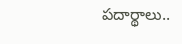పదార్థాలు..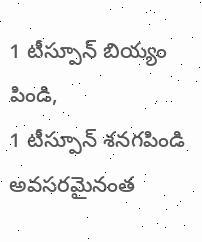1 టీస్పూన్ బియ్యం పిండి,
1 టీస్పూన్ శనగపిండి
అవసరమైనంత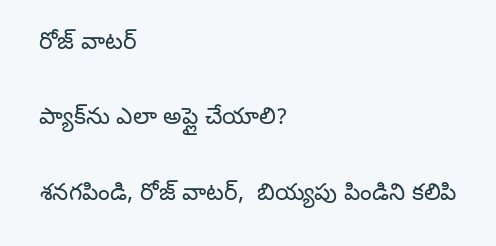రోజ్ వాటర్

ప్యాక్‌ను ఎలా అప్లై చేయాలి?

శనగపిండి, రోజ్ వాటర్,  బియ్యపు పిండిని కలిపి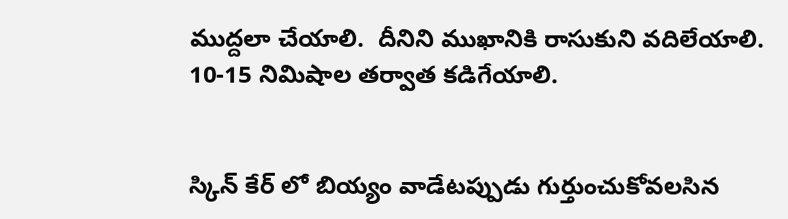ముద్దలా చేయాలి.  దీనిని ముఖానికి రాసుకుని వదిలేయాలి. 10-15 నిమిషాల తర్వాత కడిగేయాలి.


స్కిన్ కేర్ లో బియ్యం వాడేటప్పుడు గుర్తుంచుకోవలసిన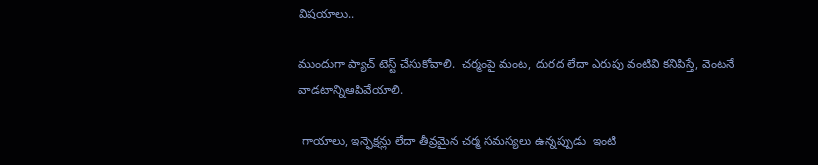విషయాలు..

ముందుగా ప్యాచ్ టెస్ట్ చేసుకోవాలి.  చర్మంపై మంట, దురద లేదా ఎరుపు వంటివి కనిపిస్తే, వెంటనే వాడటాన్నిఆపివేయాలి.

 గాయాలు, ఇన్ఫెక్షన్లు లేదా తీవ్రమైన చర్మ సమస్యలు ఉన్నప్పుడు  ఇంటి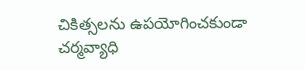చికిత్సలను ఉపయోగించకుండా చర్మవ్యాధి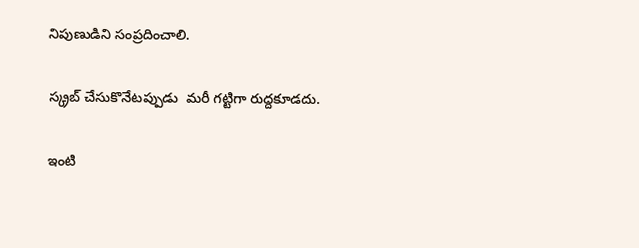నిపుణుడిని సంప్రదించాలి.

స్క్రబ్ చేసుకొనేటప్పుడు  మరీ గట్టిగా రుద్దకూడదు.

ఇంటి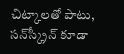చిట్కాలతో పాటు, సన్‌స్క్రీన్ కూడా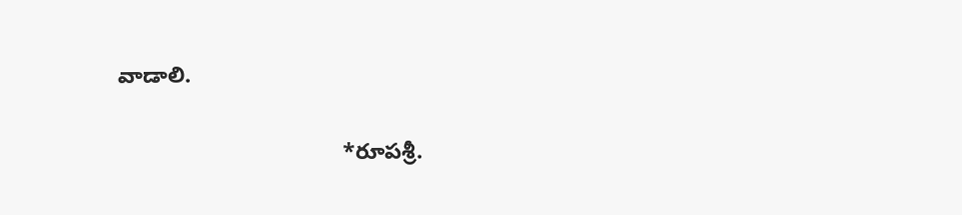వాడాలి.

                                    *రూపశ్రీ.